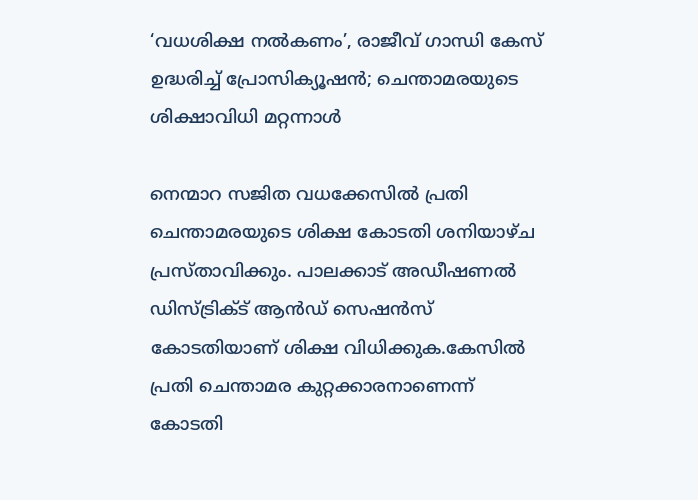‘വധശിക്ഷ നല്‍കണം’, രാജീവ് ഗാന്ധി കേസ് ഉദ്ധരിച്ച്‌ പ്രോസിക്യൂഷന്‍; ചെന്താമരയുടെ ശിക്ഷാവിധി മറ്റന്നാള്‍

നെന്മാറ സജിത വധക്കേസില്‍ പ്രതി ചെന്താമരയുടെ ശിക്ഷ കോടതി ശനിയാഴ്ച പ്രസ്താവിക്കും. പാലക്കാട് അഡീഷണല്‍ ഡിസ്ട്രിക്‌ട് ആന്‍ഡ് സെഷന്‍സ് കോടതിയാണ് ശിക്ഷ വിധിക്കുക.കേസില്‍ പ്രതി ചെന്താമര കുറ്റക്കാരനാണെന്ന് കോടതി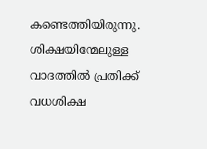കണ്ടെത്തിയിരുന്നു. ശിക്ഷയിന്മേലുള്ള വാദത്തില്‍ പ്രതിക്ക് വധശിക്ഷ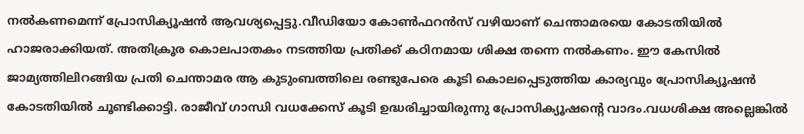നല്‍കണമെന്ന് പ്രോസിക്യൂഷന്‍ ആവശ്യപ്പെട്ടു.വീഡിയോ കോണ്‍ഫറന്‍സ് വഴിയാണ് ചെന്താമരയെ കോടതിയില്‍ ഹാജരാക്കിയത്. അതിക്രൂര കൊലപാതകം നടത്തിയ പ്രതിക്ക് കഠിനമായ ശിക്ഷ തന്നെ നല്‍കണം. ഈ കേസില്‍ ജാമ്യത്തിലിറങ്ങിയ പ്രതി ചെന്താമര ആ കുടുംബത്തിലെ രണ്ടുപേരെ കൂടി കൊലപ്പെടുത്തിയ കാര്യവും പ്രോസിക്യൂഷന്‍ കോടതിയില്‍ ചൂണ്ടിക്കാട്ടി. രാജീവ് ഗാന്ധി വധക്കേസ് കൂടി ഉദ്ധരിച്ചായിരുന്നു പ്രോസിക്യൂഷന്റെ വാദം.വധശിക്ഷ അല്ലെങ്കില്‍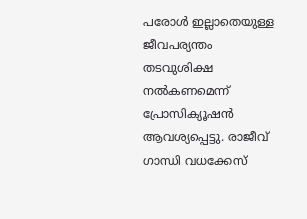പരോള്‍ ഇല്ലാതെയുള്ള ജീവപര്യന്തം തടവുശിക്ഷ നല്‍കണമെന്ന് പ്രോസിക്യൂഷന്‍ ആവശ്യപ്പെട്ടു. രാജീവ് ഗാന്ധി വധക്കേസ്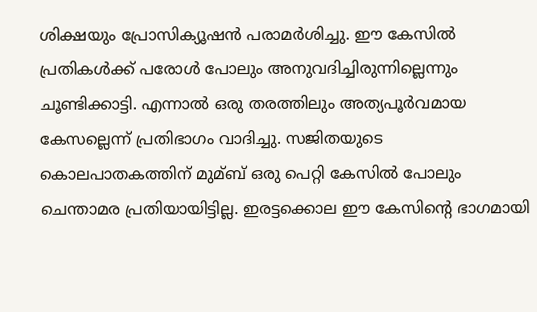ശിക്ഷയും പ്രോസിക്യൂഷന്‍ പരാമര്‍ശിച്ചു. ഈ കേസില്‍ പ്രതികള്‍ക്ക് പരോള്‍ പോലും അനുവദിച്ചിരുന്നില്ലെന്നും ചൂണ്ടിക്കാട്ടി. എന്നാല്‍ ഒരു തരത്തിലും അത്യപൂര്‍വമായ കേസല്ലെന്ന് പ്രതിഭാഗം വാദിച്ചു. സജിതയുടെ കൊലപാതകത്തിന് മുമ്ബ് ഒരു പെറ്റി കേസില്‍ പോലും ചെന്താമര പ്രതിയായിട്ടില്ല. ഇരട്ടക്കൊല ഈ കേസിന്റെ ഭാഗമായി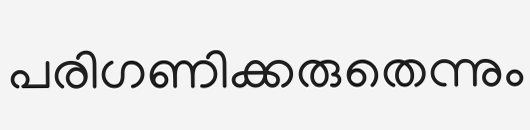പരിഗണിക്കരുതെന്നും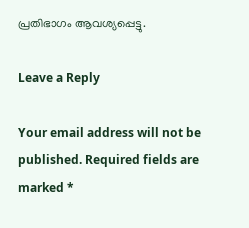പ്രതിഭാഗം ആവശ്യപ്പെട്ടു.

Leave a Reply

Your email address will not be published. Required fields are marked *